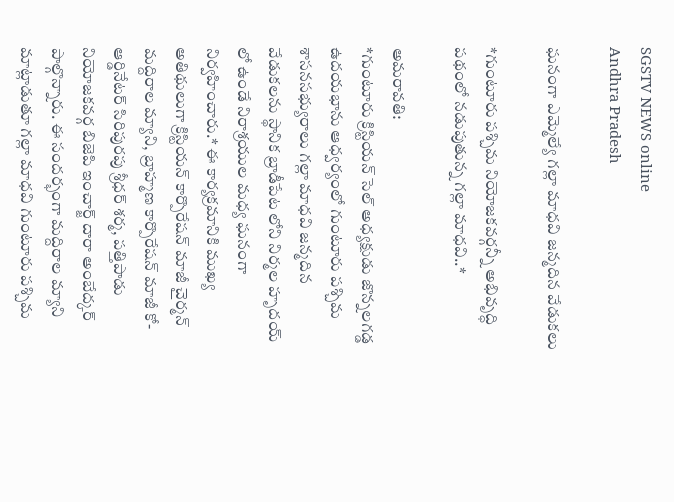SGSTV NEWS online
Andhra Pradesh

ఘనంగా ఎమ్మెల్యే గల్లా మాధవి జన్మదిన వేడుకలు

*గుంటూరు పశ్చిమ నియోజకవర్గన్నీ అభివృద్ధి పథంలో నడుపుతున్న గల్లా మాధవి..*

అమరావతి:
*గుంటూరు క్రిస్టియన్ సెల్ అధ్యక్షుడు జొన్నలగడ్డ ఉదయభాను ఆధ్వర్యంలో గుంటూరు పశ్చిమ శాసనసభ్యురాలు గల్లా మాధవి జన్మదిన వేడుకలను స్థానిక బ్రాడీపేట లోని నిర్మల హృదయ్ లో ఉండే నిరాశ్రయుల మధ్య ఘనంగా నిర్వహించారు.* ఈ కార్యక్రమానికి ముఖ్య అతిథులుగా క్రిస్టియన్ కార్పొరేషన్ మాజీ చైర్మన్ మద్దిరాల మ్యాని, బ్రాహ్మణ కార్పొరేషన్ మాజీ కో-ఆర్డినేటర్ సిరిపురపు శ్రీధర్ శర్మ, పత్తిపాడు నియోజకవర్గ బిజెపి ఇంచార్జ్ దారా అంబేద్కర్ పాల్గొన్నారు. ఈ సందర్భంగా మద్దిరాల మ్యాని మాట్లాడుతూ గల్లా మాధవి గుంటూరు పశ్చిమ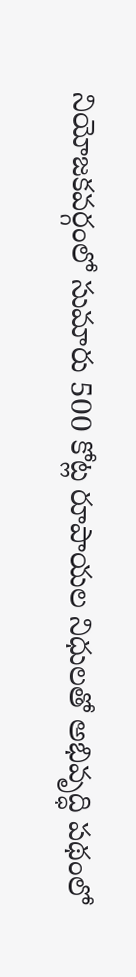నియోజకవర్గంలో సుమారు 500 కోట్ల రూపాయల నిధులతో అభివృద్ధి పథంలో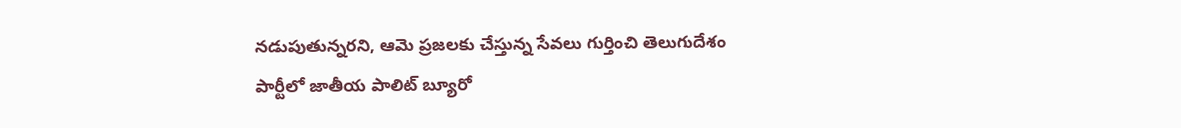నడుపుతున్నరని, ఆమె ప్రజలకు చేస్తున్న సేవలు గుర్తించి తెలుగుదేశం పార్టీలో జాతీయ పాలిట్ బ్యూరో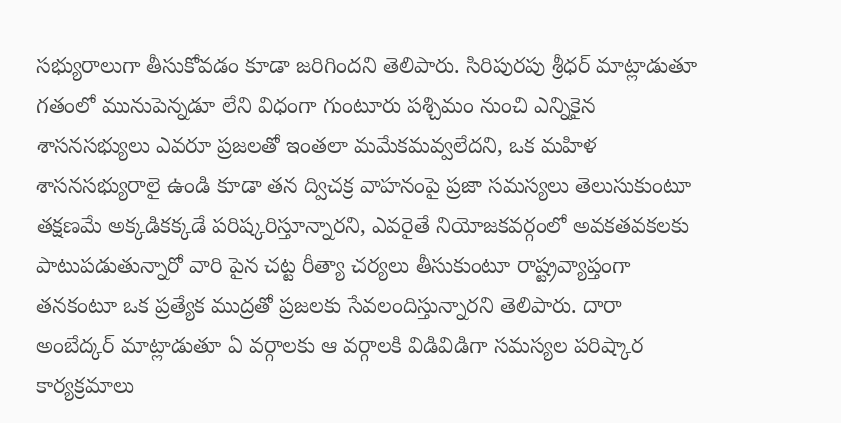సభ్యురాలుగా తీసుకోవడం కూడా జరిగిందని తెలిపారు. సిరిపురపు శ్రీధర్ మాట్లాడుతూ గతంలో మునుపెన్నడూ లేని విధంగా గుంటూరు పశ్చిమం నుంచి ఎన్నికైన శాసనసభ్యులు ఎవరూ ప్రజలతో ఇంతలా మమేకమవ్వలేదని, ఒక మహిళ శాసనసభ్యురాలై ఉండి కూడా తన ద్విచక్ర వాహనంపై ప్రజా సమస్యలు తెలుసుకుంటూ తక్షణమే అక్కడికక్కడే పరిష్కరిస్తూన్నారని, ఎవరైతే నియోజకవర్గంలో అవకతవకలకు పాటుపడుతున్నారో వారి పైన చట్ట రీత్యా చర్యలు తీసుకుంటూ రాష్ట్రవ్యాప్తంగా తనకంటూ ఒక ప్రత్యేక ముద్రతో ప్రజలకు సేవలందిస్తున్నారని తెలిపారు. దారా అంబేద్కర్ మాట్లాడుతూ ఏ వర్గాలకు ఆ వర్గాలకి విడివిడిగా సమస్యల పరిష్కార కార్యక్రమాలు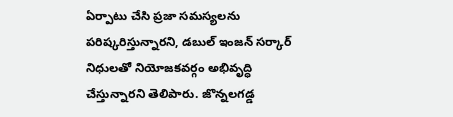ఏర్పాటు చేసి ప్రజా సమస్యలను పరిష్కరిస్తున్నారని, డబుల్ ఇంజన్ సర్కార్ నిధులతో నియోజకవర్గం అభివృద్ధి చేస్తున్నారని తెలిపారు. జొన్నలగడ్డ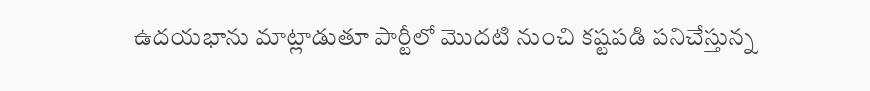ఉదయభాను మాట్లాడుతూ పార్టీలో మొదటి నుంచి కష్టపడి పనిచేస్తున్న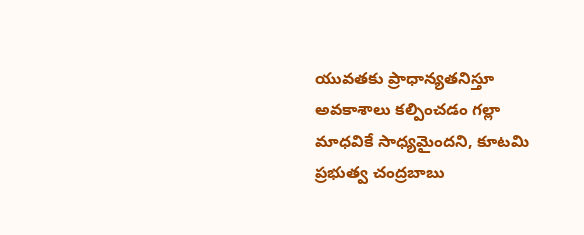యువతకు ప్రాధాన్యతనిస్తూ అవకాశాలు కల్పించడం గల్లా మాధవికే సాధ్యమైందని, కూటమి ప్రభుత్వ చంద్రబాబు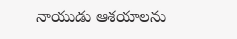నాయుడు ఆశయాలను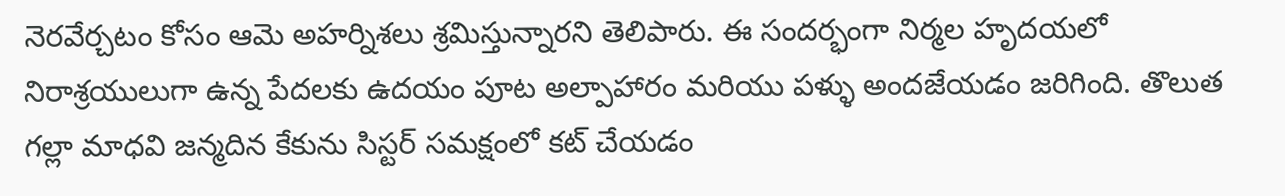నెరవేర్చటం కోసం ఆమె అహర్నిశలు శ్రమిస్తున్నారని తెలిపారు. ఈ సందర్భంగా నిర్మల హృదయలో నిరాశ్రయులుగా ఉన్న పేదలకు ఉదయం పూట అల్పాహారం మరియు పళ్ళు అందజేయడం జరిగింది. తొలుత గల్లా మాధవి జన్మదిన కేకును సిస్టర్ సమక్షంలో కట్ చేయడం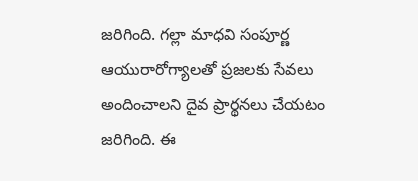జరిగింది. గల్లా మాధవి సంపూర్ణ ఆయురారోగ్యాలతో ప్రజలకు సేవలు అందించాలని దైవ ప్రార్థనలు చేయటం జరిగింది. ఈ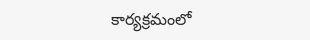కార్యక్రమంలో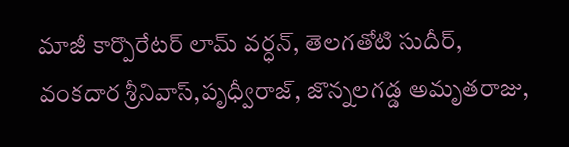మాజీ కార్పొరేటర్ లామ్ వర్ధన్, తెలగతోటి సుదీర్, వంకదార శ్రీనివాస్,పృధ్వీరాజ్, జొన్నలగడ్డ అమృతరాజు,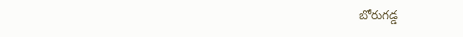బోరుగడ్డ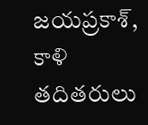జయప్రకాశ్, కాళి తదితరులు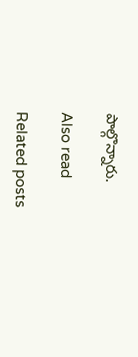పాల్గొన్నారు.

Also read

Related posts